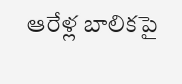ఆరేళ్ల బాలికపై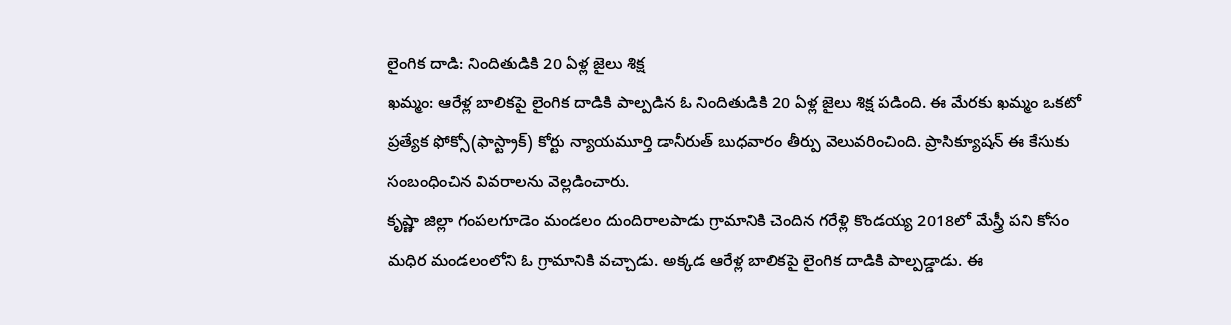లైంగిక దాడి: నిందితుడికి 20 ఏళ్ల జైలు శిక్ష
ఖమ్మం: ఆరేళ్ల బాలికపై లైంగిక దాడికి పాల్పడిన ఓ నిందితుడికి 20 ఏళ్ల జైలు శిక్ష పడింది. ఈ మేరకు ఖమ్మం ఒకటో ప్రత్యేక ఫోక్సో(ఫాస్ట్రాక్) కోర్టు న్యాయమూర్తి డానీరుత్ బుధవారం తీర్పు వెలువరించింది. ప్రాసిక్యూషన్ ఈ కేసుకు సంబంధించిన వివరాలను వెల్లడించారు.
కృష్ణా జిల్లా గంపలగూడెం మండలం దుందిరాలపాడు గ్రామానికి చెందిన గరేళ్లి కొండయ్య 2018లో మేస్త్రీ పని కోసం మధిర మండలంలోని ఓ గ్రామానికి వచ్చాడు. అక్కడ ఆరేళ్ల బాలికపై లైంగిక దాడికి పాల్పడ్డాడు. ఈ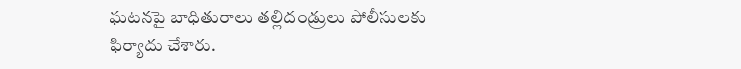ఘటనపై బాధితురాలు తల్లిదండ్రులు పోలీసులకు ఫిర్యాదు చేశారు.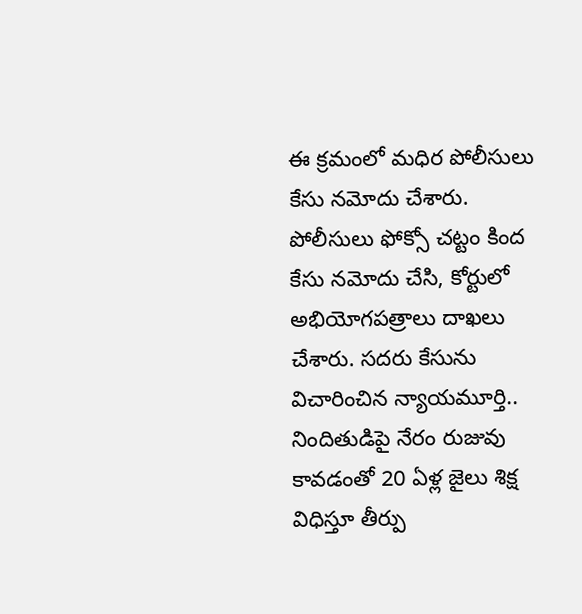ఈ క్రమంలో మధిర పోలీసులు కేసు నమోదు చేశారు. పోలీసులు ఫోక్సో చట్టం కింద కేసు నమోదు చేసి, కోర్టులో అభియోగపత్రాలు దాఖలు చేశారు. సదరు కేసును విచారించిన న్యాయమూర్తి.. నిందితుడిపై నేరం రుజువు కావడంతో 20 ఏళ్ల జైలు శిక్ష విధిస్తూ తీర్పు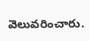వెలువరించారు.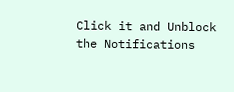Click it and Unblock the Notifications